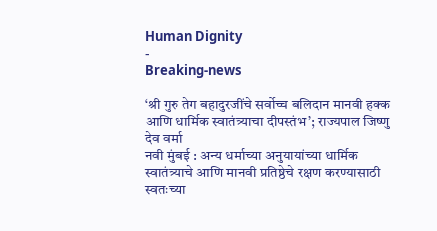Human Dignity
-
Breaking-news

‘श्री गुरु तेग बहादुरजींचे सर्वोच्च बलिदान मानवी हक्क आणि धार्मिक स्वातंत्र्याचा दीपस्तंभ’; राज्यपाल जिष्णु देव वर्मा
नवी मुंबई : अन्य धर्माच्या अनुयायांच्या धार्मिक स्वातंत्र्याचे आणि मानवी प्रतिष्ठेचे रक्षण करण्यासाठी स्वतःच्या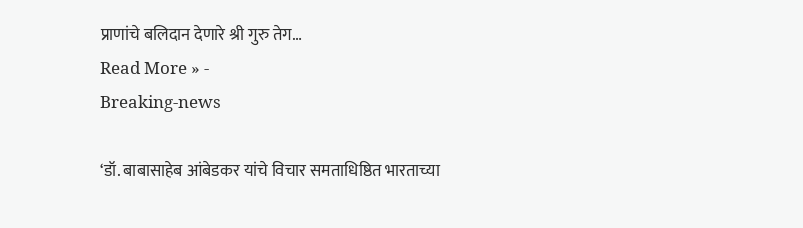प्राणांचे बलिदान देणारे श्री गुरु तेग…
Read More » -
Breaking-news

‘डॉ. बाबासाहेब आंबेडकर यांचे विचार समताधिष्ठित भारताच्या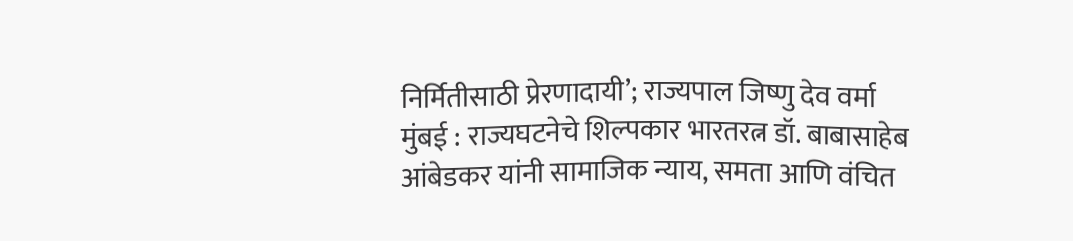निर्मितीसाठी प्रेरणादायी’; राज्यपाल जिष्णु देव वर्मा
मुंबई : राज्यघटनेचे शिल्पकार भारतरत्न डॉ. बाबासाहेब आंबेडकर यांनी सामाजिक न्याय, समता आणि वंचित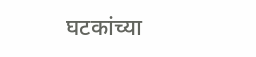घटकांच्या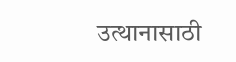उत्थानासाठी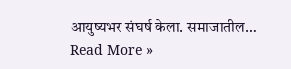आयुष्यभर संघर्ष केला. समाजातील…
Read More »